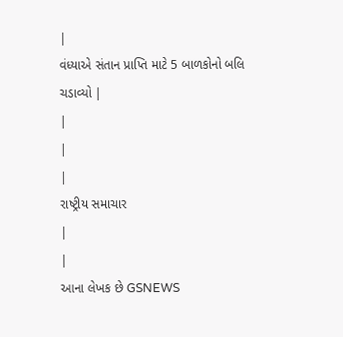|
વંધ્યાએ સંતાન પ્રાપ્તિ માટે 5 બાળકોનો બલિ ચડાવ્યો |
|
|
|
રાષ્ટ્રીય સમાચાર
|
|
આના લેખક છે GSNEWS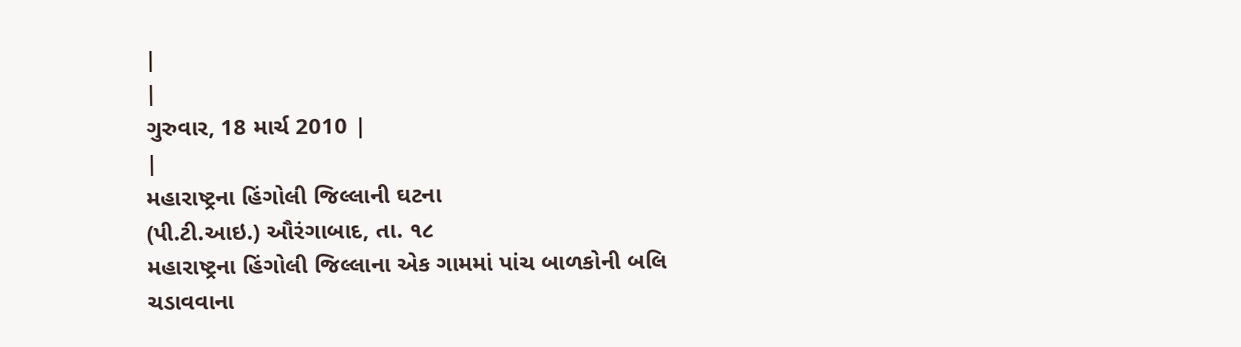|
|
ગુરુવાર, 18 માર્ચ 2010 |
|
મહારાષ્ટ્રના હિંગોલી જિલ્લાની ઘટના
(પી.ટી.આઇ.) ઔરંગાબાદ, તા. ૧૮
મહારાષ્ટ્રના હિંગોલી જિલ્લાના એક ગામમાં પાંચ બાળકોની બલિ ચડાવવાના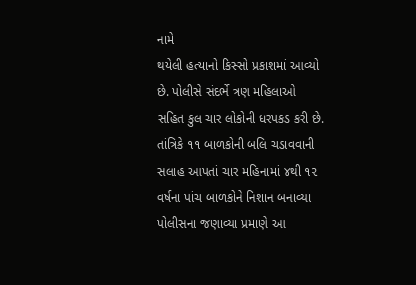નામે
થયેલી હત્યાનો કિસ્સો પ્રકાશમાં આવ્યો છે. પોલીસે સંદર્ભે ત્રણ મહિલાઓ
સહિત કુલ ચાર લોકોની ધરપકડ કરી છે.
તાંત્રિકે ૧૧ બાળકોની બલિ ચડાવવાની સલાહ આપતાં ચાર મહિનામાં ૪થી ૧૨ વર્ષના પાંચ બાળકોને નિશાન બનાવ્યા
પોલીસના જણાવ્યા પ્રમાણે આ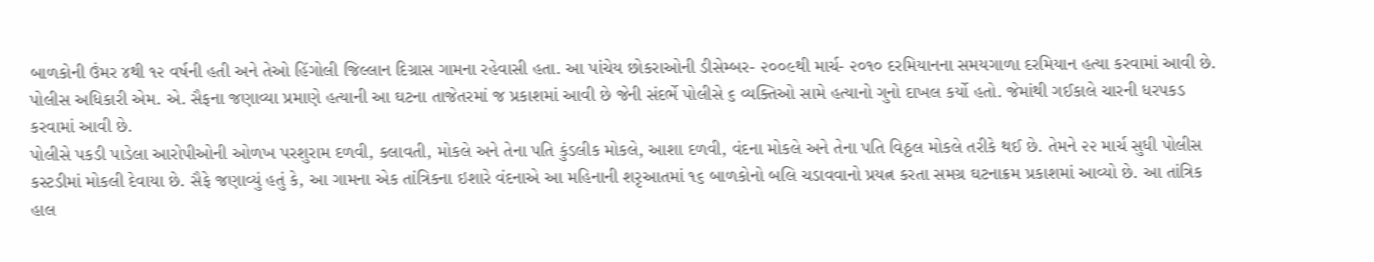બાળકોની ઉંમર ૪થી ૧૨ વર્ષની હતી અને તેઓ હિંગોલી જિલ્લાન દિગ્રાસ ગામના રહેવાસી હતા. આ પાંચેય છોકરાઓની ડીસેમ્બર- ૨૦૦૯થી માર્ચ- ૨૦૧૦ દરમિયાનના સમયગાળા દરમિયાન હત્યા કરવામાં આવી છે. પોલીસ અધિકારી એમ. એ. સૈફના જણાવ્યા પ્રમાણે હત્યાની આ ઘટના તાજેતરમાં જ પ્રકાશમાં આવી છે જેની સંદર્ભે પોલીસે ૬ વ્યક્તિઓ સામે હત્યાનો ગુનો દાખલ કર્યો હતો. જેમાંથી ગઈકાલે ચારની ધરપકડ કરવામાં આવી છે.
પોલીસે પકડી પાડેલા આરોપીઓની ઓળખ પરશુરામ દળવી, કલાવતી, મોકલે અને તેના પતિ કુંડલીક મોકલે, આશા દળવી, વંદના મોકલે અને તેના પતિ વિઠ્ઠલ મોકલે તરીકે થઈ છે. તેમને ૨૨ માર્ચ સુધી પોલીસ કસ્ટડીમાં મોકલી દેવાયા છે. સૈફે જણાવ્યું હતું કે, આ ગામના એક તાંત્રિકના ઇશારે વંદનાએ આ મહિનાની શરૃઆતમાં ૧૬ બાળકોનો બલિ ચડાવવાનો પ્રયત્ન કરતા સમગ્ર ઘટનાક્રમ પ્રકાશમાં આવ્યો છે. આ તાંત્રિક હાલ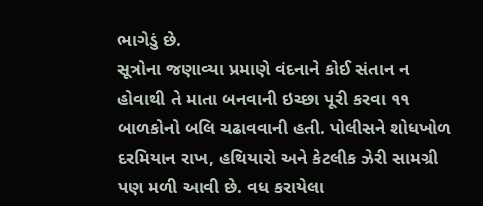ભાગેડું છે.
સૂત્રોના જણાવ્યા પ્રમાણે વંદનાને કોઈ સંતાન ન હોવાથી તે માતા બનવાની ઇચ્છા પૂરી કરવા ૧૧ બાળકોનો બલિ ચઢાવવાની હતી. પોલીસને શોધખોળ દરમિયાન રાખ, હથિયારો અને કેટલીક ઝેરી સામગ્રી પણ મળી આવી છે. વધ કરાયેલા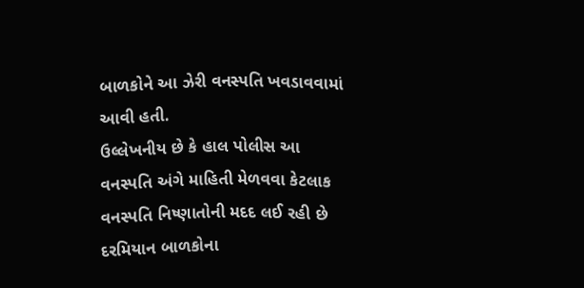બાળકોને આ ઝેરી વનસ્પતિ ખવડાવવામાં આવી હતી.
ઉલ્લેખનીય છે કે હાલ પોલીસ આ વનસ્પતિ અંગે માહિતી મેળવવા કેટલાક વનસ્પતિ નિષ્ણાતોની મદદ લઈ રહી છે દરમિયાન બાળકોના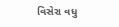વિસેરા વધુ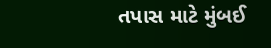તપાસ માટે મુંબઈ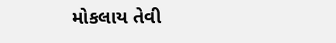મોકલાય તેવી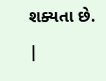શક્યતા છે.
|